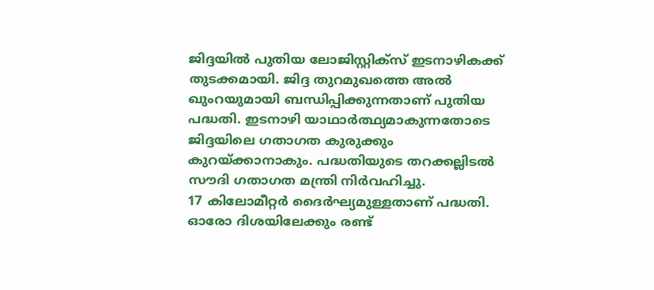ജിദ്ദയിൽ പുതിയ ലോജിസ്റ്റിക്സ് ഇടനാഴികക്ക് തുടക്കമായി. ജിദ്ദ തുറമുഖത്തെ അൽ ഖുംറയുമായി ബന്ധിപ്പിക്കുന്നതാണ് പുതിയ പദ്ധതി. ഇടനാഴി യാഥാർത്ഥ്യമാകുന്നതോടെ ജിദ്ദയിലെ ഗതാഗത കുരുക്കും കുറയ്ക്കാനാകും. പദ്ധതിയുടെ തറക്കല്ലിടൽ സൗദി ഗതാഗത മന്ത്രി നിർവഹിച്ചു.
17 കിലോമീറ്റർ ദൈർഘ്യമുള്ളതാണ് പദ്ധതി. ഓരോ ദിശയിലേക്കും രണ്ട്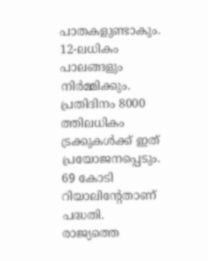പാതകളുണ്ടാകും. 12-ലധികം പാലങ്ങളും നിർമ്മിക്കും. പ്രതിദിനം 8000 ത്തിലധികം ട്രക്കുകൾക്ക് ഇത് പ്രയോജനപ്പെടും. 69 കോടി റിയാലിന്റേതാണ് പദ്ധതി. രാജ്യത്തെ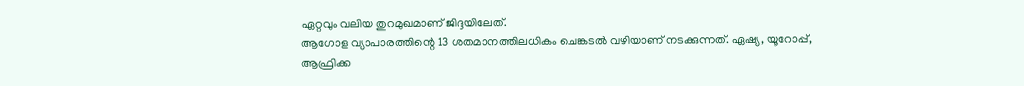ഏറ്റവും വലിയ തുറമുഖമാണ് ജിദ്ദയിലേത്.
ആഗോള വ്യാപാരത്തിന്റെ 13 ശതമാനത്തിലധികം ചെങ്കടൽ വഴിയാണ് നടക്കുന്നത്. ഏഷ്യ, യൂറോപ്പ്, ആഫ്രിക്ക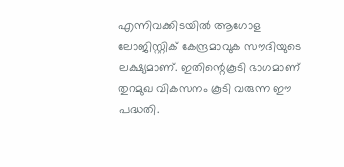എന്നിവക്കിടയിൽ ആഗോള ലോജിസ്റ്റിക് കേന്ദ്രമാവുക സൗദിയുടെ ലക്ഷ്യമാണ്. ഇതിന്റെകൂടി ഭാഗമാണ് തുറമുഖ വികസനം കൂടി വരുന്ന ഈ പദ്ധതി.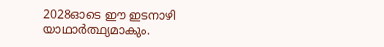2028ഓടെ ഈ ഇടനാഴി യാഥാർത്ഥ്യമാകും.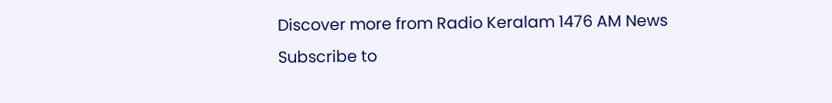Discover more from Radio Keralam 1476 AM News
Subscribe to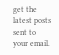get the latest posts sent to your email.